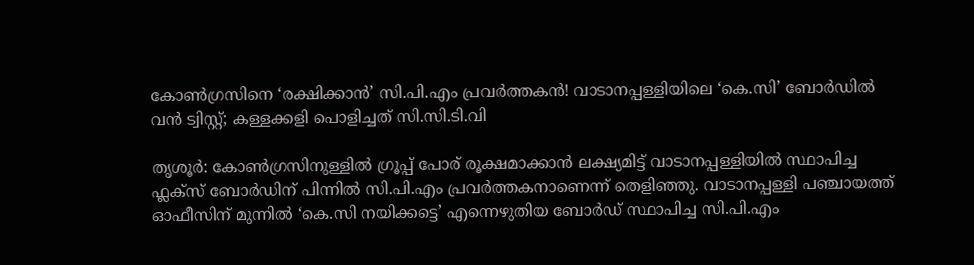കോൺഗ്രസിനെ ‘രക്ഷിക്കാൻ’ സി.പി.എം പ്രവർത്തകൻ! വാടാനപ്പള്ളിയിലെ ‘കെ.സി’ ബോർഡിൽ വൻ ട്വിസ്റ്റ്; കള്ളക്കളി പൊളിച്ചത് സി.സി.ടി.വി

തൃശൂർ: കോൺഗ്രസിനുള്ളിൽ ഗ്രൂപ്പ് പോര് രൂക്ഷമാക്കാൻ ലക്ഷ്യമിട്ട് വാടാനപ്പള്ളിയിൽ സ്ഥാപിച്ച ഫ്ലക്സ് ബോർഡിന് പിന്നിൽ സി.പി.എം പ്രവർത്തകനാണെന്ന് തെളിഞ്ഞു. വാടാനപ്പള്ളി പഞ്ചായത്ത് ഓഫീസിന് മുന്നിൽ ‘കെ.സി നയിക്കട്ടെ’ എന്നെഴുതിയ ബോർഡ് സ്ഥാപിച്ച സി.പി.എം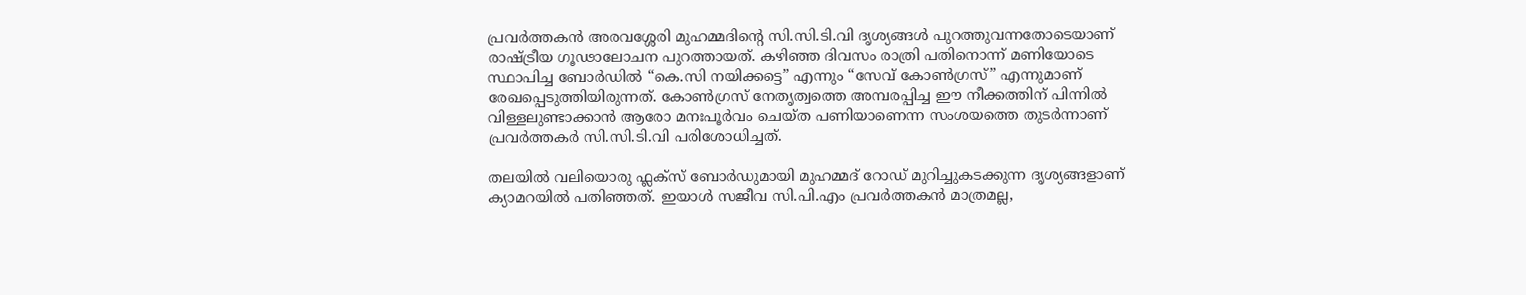പ്രവർത്തകൻ അരവശ്ശേരി മുഹമ്മദിന്റെ സി.സി.ടി.വി ദൃശ്യങ്ങൾ പുറത്തുവന്നതോടെയാണ് രാഷ്ട്രീയ ഗൂഢാലോചന പുറത്തായത്. കഴിഞ്ഞ ദിവസം രാത്രി പതിനൊന്ന് മണിയോടെ സ്ഥാപിച്ച ബോർഡിൽ “കെ.സി നയിക്കട്ടെ” എന്നും “സേവ് കോൺഗ്രസ്” എന്നുമാണ് രേഖപ്പെടുത്തിയിരുന്നത്. കോൺഗ്രസ് നേതൃത്വത്തെ അമ്പരപ്പിച്ച ഈ നീക്കത്തിന് പിന്നിൽ വിള്ളലുണ്ടാക്കാൻ ആരോ മനഃപൂർവം ചെയ്ത പണിയാണെന്ന സംശയത്തെ തുടർന്നാണ് പ്രവർത്തകർ സി.സി.ടി.വി പരിശോധിച്ചത്.

തലയിൽ വലിയൊരു ഫ്ലക്സ് ബോർഡുമായി മുഹമ്മദ് റോഡ് മുറിച്ചുകടക്കുന്ന ദൃശ്യങ്ങളാണ് ക്യാമറയിൽ പതിഞ്ഞത്. ഇയാൾ സജീവ സി.പി.എം പ്രവർത്തകൻ മാത്രമല്ല,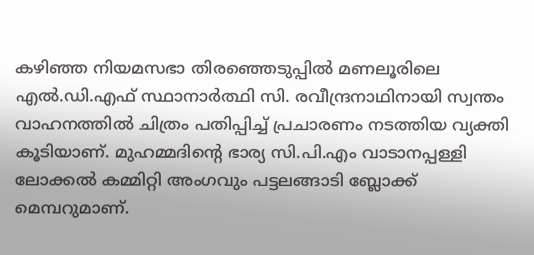കഴിഞ്ഞ നിയമസഭാ തിരഞ്ഞെടുപ്പിൽ മണലൂരിലെ എൽ.ഡി.എഫ് സ്ഥാനാർത്ഥി സി. രവീന്ദ്രനാഥിനായി സ്വന്തം വാഹനത്തിൽ ചിത്രം പതിപ്പിച്ച് പ്രചാരണം നടത്തിയ വ്യക്തി കൂടിയാണ്. മുഹമ്മദിന്റെ ഭാര്യ സി.പി.എം വാടാനപ്പള്ളി ലോക്കൽ കമ്മിറ്റി അംഗവും പട്ടലങ്ങാടി ബ്ലോക്ക് മെമ്പറുമാണ്.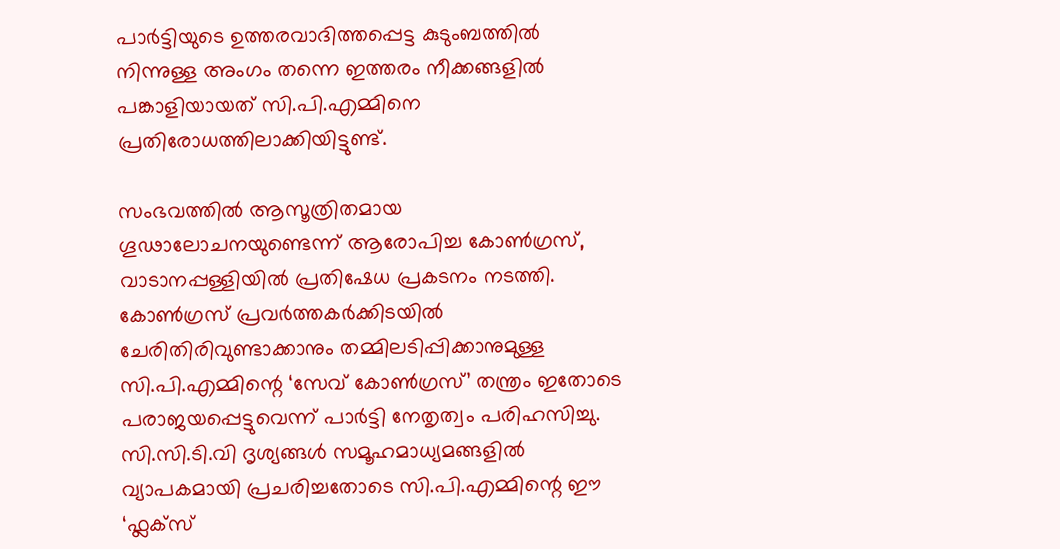പാർട്ടിയുടെ ഉത്തരവാദിത്തപ്പെട്ട കുടുംബത്തിൽ നിന്നുള്ള അംഗം തന്നെ ഇത്തരം നീക്കങ്ങളിൽ പങ്കാളിയായത് സി.പി.എമ്മിനെ പ്രതിരോധത്തിലാക്കിയിട്ടുണ്ട്.

സംഭവത്തിൽ ആസൂത്രിതമായ ഗൂഢാലോചനയുണ്ടെന്ന് ആരോപിച്ച കോൺഗ്രസ്, വാടാനപ്പള്ളിയിൽ പ്രതിഷേധ പ്രകടനം നടത്തി. കോൺഗ്രസ് പ്രവർത്തകർക്കിടയിൽ ചേരിതിരിവുണ്ടാക്കാനും തമ്മിലടിപ്പിക്കാനുമുള്ള സി.പി.എമ്മിന്റെ ‘സേവ് കോൺഗ്രസ്’ തന്ത്രം ഇതോടെ പരാജയപ്പെട്ടുവെന്ന് പാർട്ടി നേതൃത്വം പരിഹസിച്ചു. സി.സി.ടി.വി ദൃശ്യങ്ങൾ സമൂഹമാധ്യമങ്ങളിൽ വ്യാപകമായി പ്രചരിച്ചതോടെ സി.പി.എമ്മിന്റെ ഈ ‘ഫ്ലക്സ്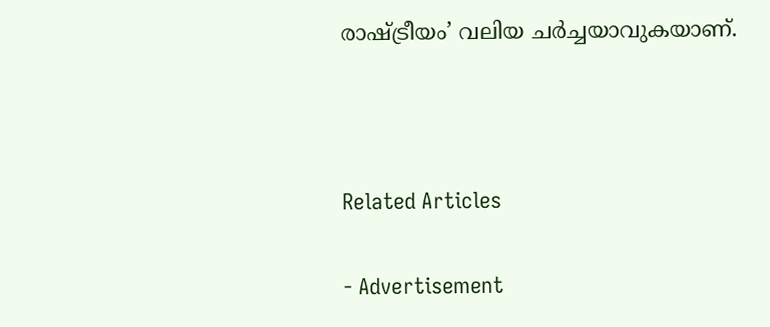രാഷ്ട്രീയം’ വലിയ ചർച്ചയാവുകയാണ്.



Related Articles

- Advertisement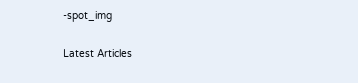-spot_img

Latest Articles